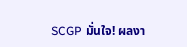SCGP มั่นใจ! ผลงา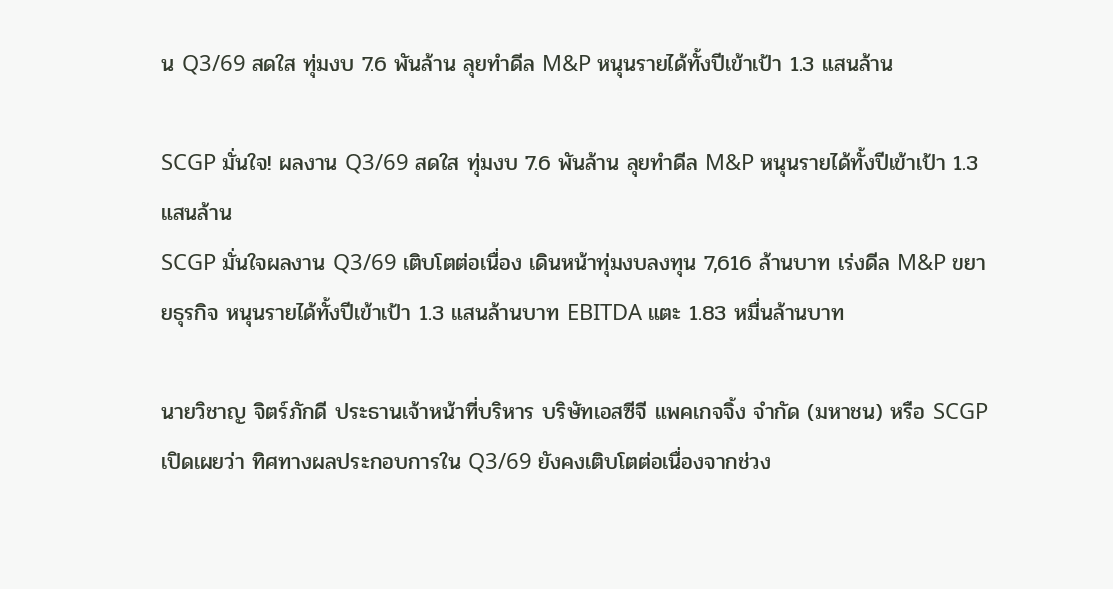น Q3/69 สดใส ทุ่มงบ 7.6 พันล้าน ลุยทำดีล M&P หนุนรายได้ทั้งปีเข้าเป้า 1.3 แสนล้าน

SCGP มั่นใจ! ผลงาน Q3/69 สดใส ทุ่มงบ 7.6 พันล้าน ลุยทำดีล M&P หนุนรายได้ทั้งปีเข้าเป้า 1.3 แสนล้าน
SCGP มั่นใจผลงาน Q3/69 เติบโตต่อเนื่อง เดินหน้าทุ่มงบลงทุน 7,616 ล้านบาท เร่งดีล M&P ขยายธุรกิจ หนุนรายได้ทั้งปีเข้าเป้า 1.3 แสนล้านบาท EBITDA แตะ 1.83 หมื่นล้านบาท

นายวิชาญ จิตร์ภักดี ประธานเจ้าหน้าที่บริหาร บริษัทเอสซีจี แพคเกจจิ้ง จำกัด (มหาชน) หรือ SCGP เปิดเผยว่า ทิศทางผลประกอบการใน Q3/69 ยังคงเติบโตต่อเนื่องจากช่วง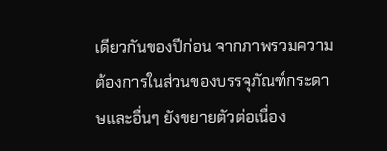เดียวกันของปีก่อน จากภาพรวมความต้องการในส่วนของบรรจุภัณฑ์กระดาษและอื่นๆ ยังขยายตัวต่อเนื่อง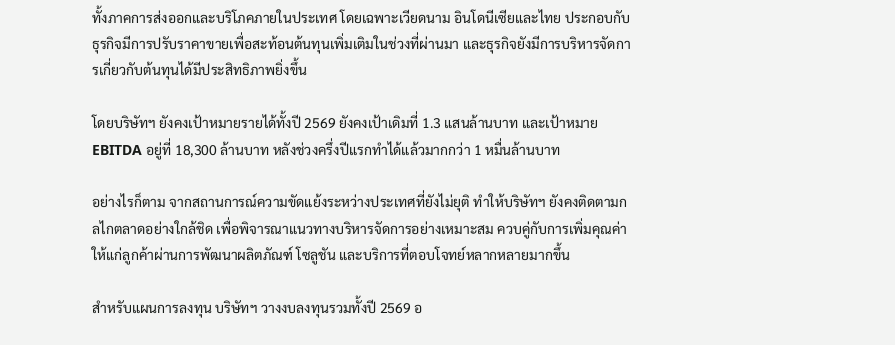ทั้งภาคการส่งออกและบริโภคภายในประเทศ โดยเฉพาะเวียดนาม อินโดนีเซียและไทย ประกอบกับธุรกิจมีการปรับราคาขายเพื่อสะท้อนต้นทุนเพิ่มเติมในช่วงที่ผ่านมา และธุรกิจยังมีการบริหารจัดการเกี่ยวกับต้นทุนได้มีประสิทธิภาพยิ่งขึ้น

โดยบริษัทฯ ยังคงเป้าหมายรายได้ทั้งปี 2569 ยังคงเป้าเดิมที่ 1.3 แสนล้านบาท และเป้าหมาย EBITDA อยู่ที่ 18,300 ล้านบาท หลังช่วงครึ่งปีแรกทำได้แล้วมากกว่า 1 หมื่นล้านบาท

อย่างไรก็ตาม จากสถานการณ์ความขัดแย้งระหว่างประเทศที่ยังไม่ยุติ ทำให้บริษัทฯ ยังคงติดตามกลไกตลาดอย่างใกล้ชิด เพื่อพิจารณาแนวทางบริหารจัดการอย่างเหมาะสม ควบคู่กับการเพิ่มคุณค่าให้แก่ลูกค้าผ่านการพัฒนาผลิตภัณฑ์ โซลูชัน และบริการที่ตอบโจทย์หลากหลายมากขึ้น

สำหรับแผนการลงทุน บริษัทฯ วางงบลงทุนรวมทั้งปี 2569 อ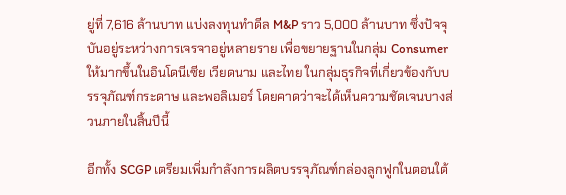ยู่ที่ 7,616 ล้านบาท แบ่งลงทุนทำดีล M&P ราว 5,000 ล้านบาท ซึ่งปัจจุบันอยู่ระหว่างการเจรจาอยู่หลายราย เพื่อขยายฐานในกลุ่ม Consumer ให้มากขึ้นในอินโดนีเซีย เวียดนาม และไทย ในกลุ่มธุรกิจที่เกี่ยวข้องกับบรรจุภัณฑ์กระดาษ และพอลิเมอร์ โดยคาดว่าจะได้เห็นความชัดเจนบางส่วนภายในสิ้นปีนี้

อีกทั้ง SCGP เตรียมเพิ่มกำลังการผลิตบรรจุภัณฑ์กล่องลูกฟูกในตอนใต้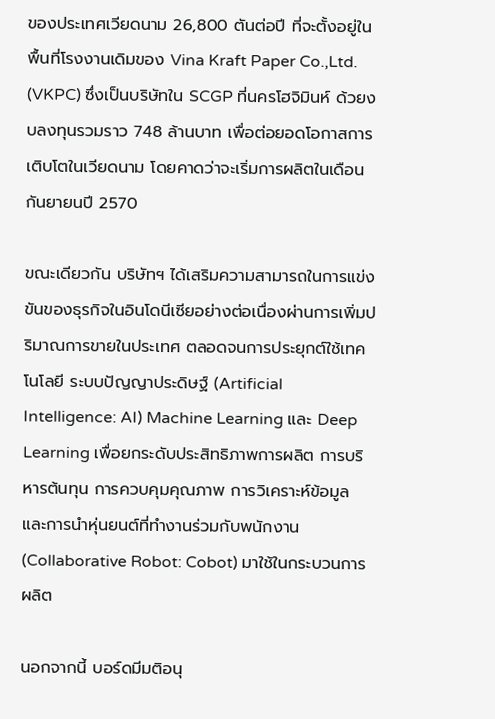ของประเทศเวียดนาม 26,800 ตันต่อปี ที่จะตั้งอยู่ในพื้นที่โรงงานเดิมของ Vina Kraft Paper Co.,Ltd. (VKPC) ซึ่งเป็นบริษัทใน SCGP ที่นครโฮจิมินห์ ด้วยงบลงทุนรวมราว 748 ล้านบาท เพื่อต่อยอดโอกาสการเติบโตในเวียดนาม โดยคาดว่าจะเริ่มการผลิตในเดือนกันยายนปี 2570

ขณะเดียวกัน บริษัทฯ ได้เสริมความสามารถในการแข่งขันของธุรกิจในอินโดนีเซียอย่างต่อเนื่องผ่านการเพิ่มปริมาณการขายในประเทศ ตลอดจนการประยุกต์ใช้เทคโนโลยี ระบบปัญญาประดิษฐ์ (Artificial Intelligence: AI) Machine Learning และ Deep Learning เพื่อยกระดับประสิทธิภาพการผลิต การบริหารต้นทุน การควบคุมคุณภาพ การวิเคราะห์ข้อมูล และการนำหุ่นยนต์ที่ทำงานร่วมกับพนักงาน (Collaborative Robot: Cobot) มาใช้ในกระบวนการผลิต

นอกจากนี้ บอร์ดมีมติอนุ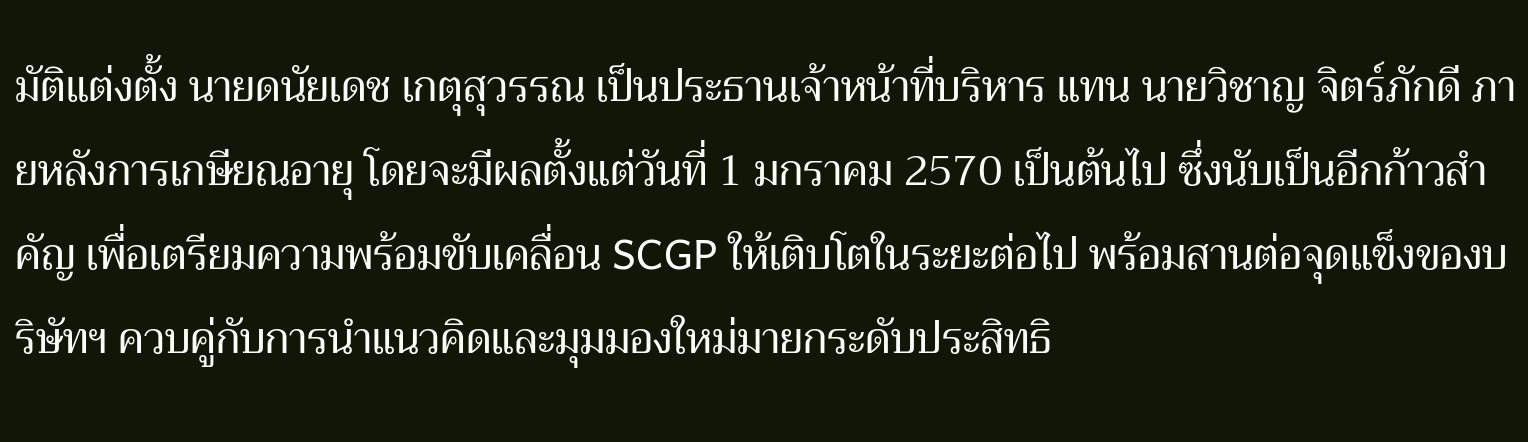มัติแต่งตั้ง นายดนัยเดช เกตุสุวรรณ เป็นประธานเจ้าหน้าที่บริหาร แทน นายวิชาญ จิตร์ภักดี ภายหลังการเกษียณอายุ โดยจะมีผลตั้งแต่วันที่ 1 มกราคม 2570 เป็นต้นไป ซึ่งนับเป็นอีกก้าวสำคัญ เพื่อเตรียมความพร้อมขับเคลื่อน SCGP ให้เติบโตในระยะต่อไป พร้อมสานต่อจุดแข็งของบริษัทฯ ควบคู่กับการนำแนวคิดและมุมมองใหม่มายกระดับประสิทธิ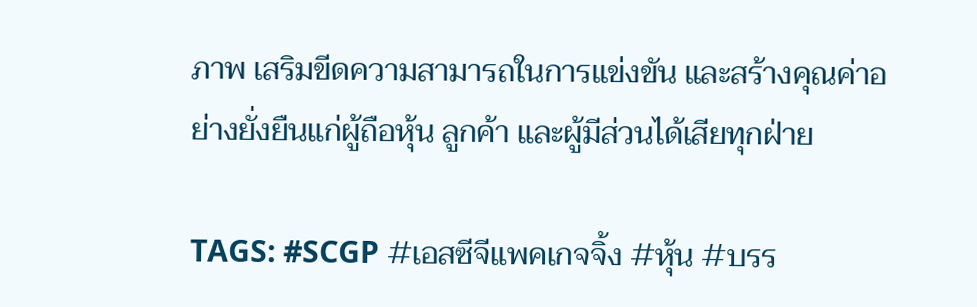ภาพ เสริมขีดความสามารถในการแข่งขัน และสร้างคุณค่าอย่างยั่งยืนแก่ผู้ถือหุ้น ลูกค้า และผู้มีส่วนได้เสียทุกฝ่าย

TAGS: #SCGP #เอสซีจีแพคเกจจิ้ง #หุ้น #บรร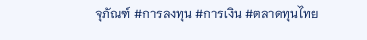จุภัณฑ์ #การลงทุน #การเงิน #ตลาดทุนไทย